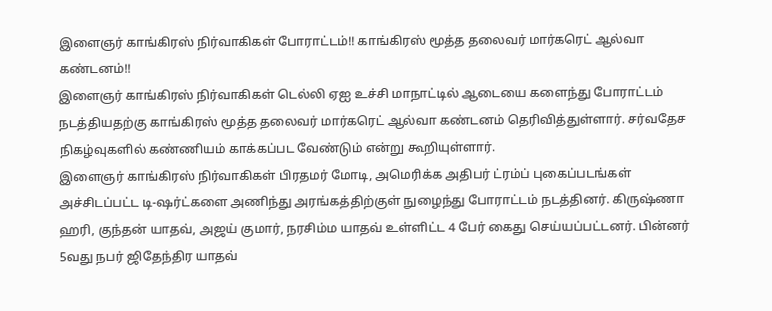இளைஞர் காங்கிரஸ் நிர்வாகிகள் போராட்டம்!! காங்கிரஸ் மூத்த தலைவர் மார்கரெட் ஆல்வா கண்டனம்!!
இளைஞர் காங்கிரஸ் நிர்வாகிகள் டெல்லி ஏஐ உச்சி மாநாட்டில் ஆடையை களைந்து போராட்டம் நடத்தியதற்கு காங்கிரஸ் மூத்த தலைவர் மார்கரெட் ஆல்வா கண்டனம் தெரிவித்துள்ளார். சர்வதேச நிகழ்வுகளில் கண்ணியம் காக்கப்பட வேண்டும் என்று கூறியுள்ளார்.
இளைஞர் காங்கிரஸ் நிர்வாகிகள் பிரதமர் மோடி, அமெரிக்க அதிபர் ட்ரம்ப் புகைப்படங்கள் அச்சிடப்பட்ட டி-ஷர்ட்களை அணிந்து அரங்கத்திற்குள் நுழைந்து போராட்டம் நடத்தினர். கிருஷ்ணா ஹரி, குந்தன் யாதவ், அஜய் குமார், நரசிம்ம யாதவ் உள்ளிட்ட 4 பேர் கைது செய்யப்பட்டனர். பின்னர் 5வது நபர் ஜிதேந்திர யாதவ்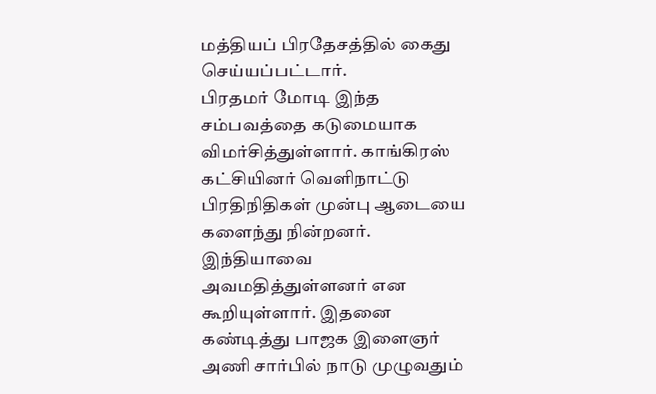மத்தியப் பிரதேசத்தில் கைது செய்யப்பட்டார்.
பிரதமர் மோடி இந்த சம்பவத்தை கடுமையாக விமர்சித்துள்ளார். காங்கிரஸ் கட்சியினர் வெளிநாட்டு பிரதிநிதிகள் முன்பு ஆடையை களைந்து நின்றனர். இந்தியாவை அவமதித்துள்ளனர் என கூறியுள்ளார். இதனை கண்டித்து பாஜக இளைஞர் அணி சார்பில் நாடு முழுவதும்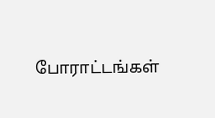போராட்டங்கள்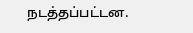நடத்தப்பட்டன.